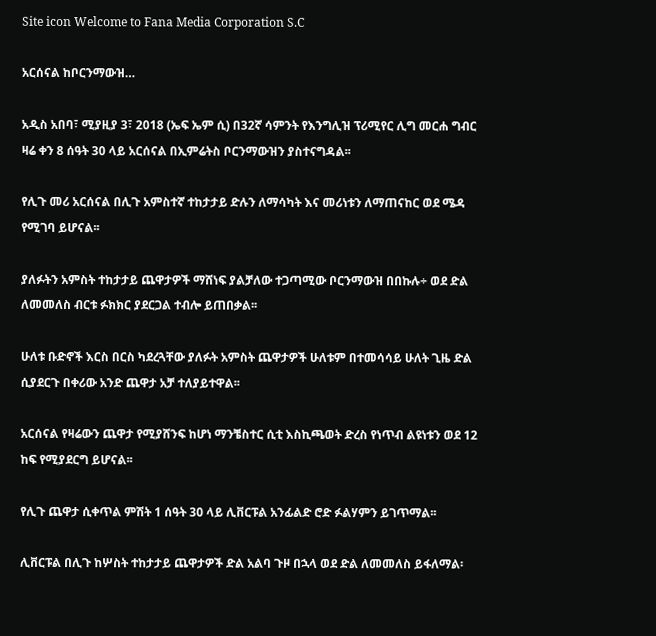Site icon Welcome to Fana Media Corporation S.C

አርሰናል ከቦርንማውዝ…

አዲስ አበባ፣ ሚያዚያ 3፣ 2018 (ኤፍ ኤም ሲ) በ32ኛ ሳምንት የእንግሊዝ ፕሪሚየር ሊግ መርሐ ግብር ዛሬ ቀን 8 ሰዓት 30 ላይ አርሰናል በኢምሬትስ ቦርንማውዝን ያስተናግዳል፡፡

የሊጉ መሪ አርሰናል በሊጉ አምስተኛ ተከታታይ ድሉን ለማሳካት እና መሪነቱን ለማጠናከር ወደ ሜዳ የሚገባ ይሆናል፡፡

ያለፉትን አምስት ተከታታይ ጨዋታዎች ማሸነፍ ያልቻለው ተጋጣሚው ቦርንማውዝ በበኩሉ÷ ወደ ድል ለመመለስ ብርቱ ፉክክር ያደርጋል ተብሎ ይጠበቃል፡፡

ሁለቱ ቡድኖች እርስ በርስ ካደረጓቸው ያለፉት አምስት ጨዋታዎች ሁለቱም በተመሳሳይ ሁለት ጊዜ ድል ሲያደርጉ በቀሪው አንድ ጨዋታ አቻ ተለያይተዋል፡፡

አርሰናል የዛሬውን ጨዋታ የሚያሸንፍ ከሆነ ማንቼስተር ሲቲ እስኪጫወት ድረስ የነጥብ ልዩነቱን ወደ 12 ከፍ የሚያደርግ ይሆናል፡፡

የሊጉ ጨዋታ ሲቀጥል ምሽት 1 ሰዓት 30 ላይ ሊቨርፑል አንፊልድ ሮድ ፉልሃምን ይገጥማል፡፡

ሊቨርፑል በሊጉ ከሦስት ተከታታይ ጨዋታዎች ድል አልባ ጉዞ በኋላ ወደ ድል ለመመለስ ይፋለማል፡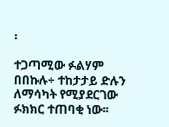፡

ተጋጣሚው ፉልሃም በበኩሉ÷ ተከታታይ ድሉን ለማሳካት የሚያደርገው ፉክክር ተጠባቂ ነው፡፡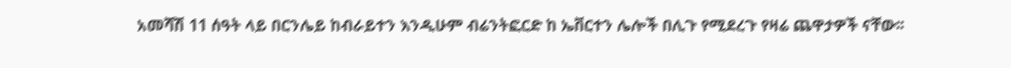አመሻሽ 11 ሰዓት ላይ በርንሌይ ከብራይተን እንዲሁም ብሬንትፎርድ ከ ኤቨርተን ሌሎች በሊጉ የሚደረጉ የዛሬ ጨዋታዎች ናቸው፡፡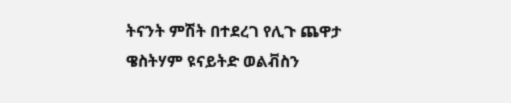ትናንት ምሽት በተደረገ የሊጉ ጨዋታ ዌስትሃም ዩናይትድ ወልቭስን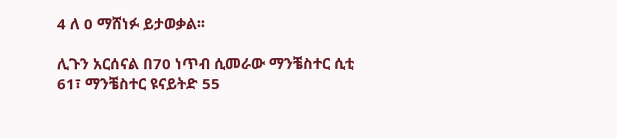4 ለ 0 ማሸነፉ ይታወቃል፡፡

ሊጉን አርሰናል በ70 ነጥብ ሲመራው ማንቼስተር ሲቲ 61፣ ማንቼስተር ዩናይትድ 55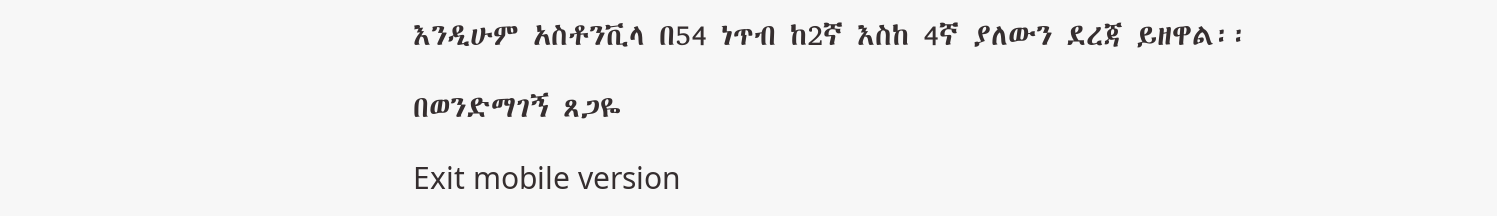እንዲሁም አስቶንቪላ በ54 ነጥብ ከ2ኛ እስከ 4ኛ ያለውን ደረጃ ይዘዋል፡፡

በወንድማገኝ ጸጋዬ

Exit mobile version